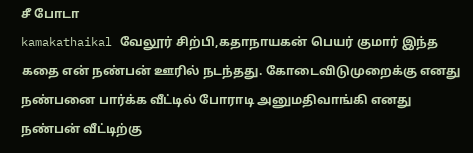சீ போடா
kamakathaikal வேலூர் சிற்பி,கதாநாயகன் பெயர் குமார் இந்த கதை என் நண்பன் ஊரில் நடந்தது. கோடைவிடுமுறைக்கு எனது நண்பனை பார்க்க வீட்டில் போராடி அனுமதிவாங்கி எனது நண்பன் வீட்டிற்கு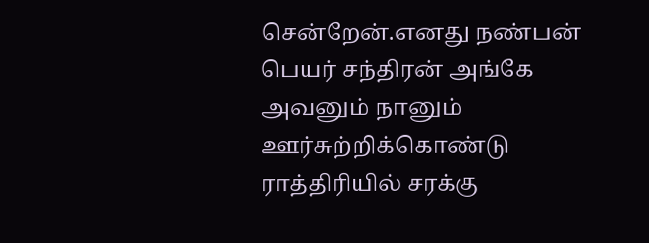சென்றேன்.எனது நண்பன் பெயர் சந்திரன் அங்கே அவனும் நானும் ஊர்சுற்றிக்கொண்டு ராத்திரியில் சரக்கு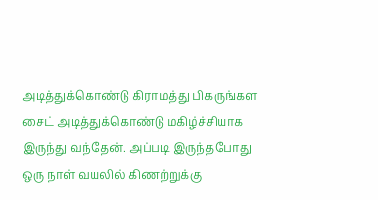அடித்துக்கொண்டு கிராமத்து பிகருங்கள சைட் அடித்துக்கொண்டு மகிழ்ச்சியாக இருந்து வந்தேன். அப்படி இருந்தபோது ஒரு நாள் வயலில் கிணற்றுக்கு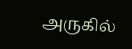அருகில்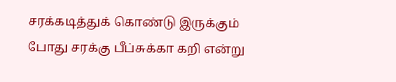சரக்கடித்துக் கொண்டு இருக்கும் போது சரக்கு பீப்சுக்கா கறி என்று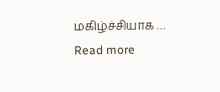மகிழ்ச்சியாக … Read more